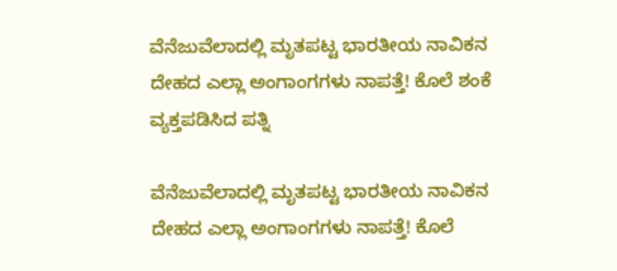ವೆನೆಜುವೆಲಾದಲ್ಲಿ ಮೃತಪಟ್ಟ ಭಾರತೀಯ ನಾವಿಕನ ದೇಹದ ಎಲ್ಲಾ ಅಂಗಾಂಗಗಳು ನಾಪತ್ತೆ! ಕೊಲೆ ಶಂಕೆ ವ್ಯಕ್ತಪಡಿಸಿದ ಪತ್ನಿ

ವೆನೆಜುವೆಲಾದಲ್ಲಿ ಮೃತಪಟ್ಟ ಭಾರತೀಯ ನಾವಿಕನ ದೇಹದ ಎಲ್ಲಾ ಅಂಗಾಂಗಗಳು ನಾಪತ್ತೆ! ಕೊಲೆ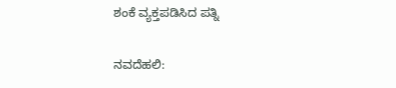ಶಂಕೆ ವ್ಯಕ್ತಪಡಿಸಿದ ಪತ್ನಿ

ನವದೆಹಲಿ: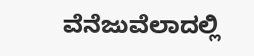ವೆನೆಜುವೆಲಾದಲ್ಲಿ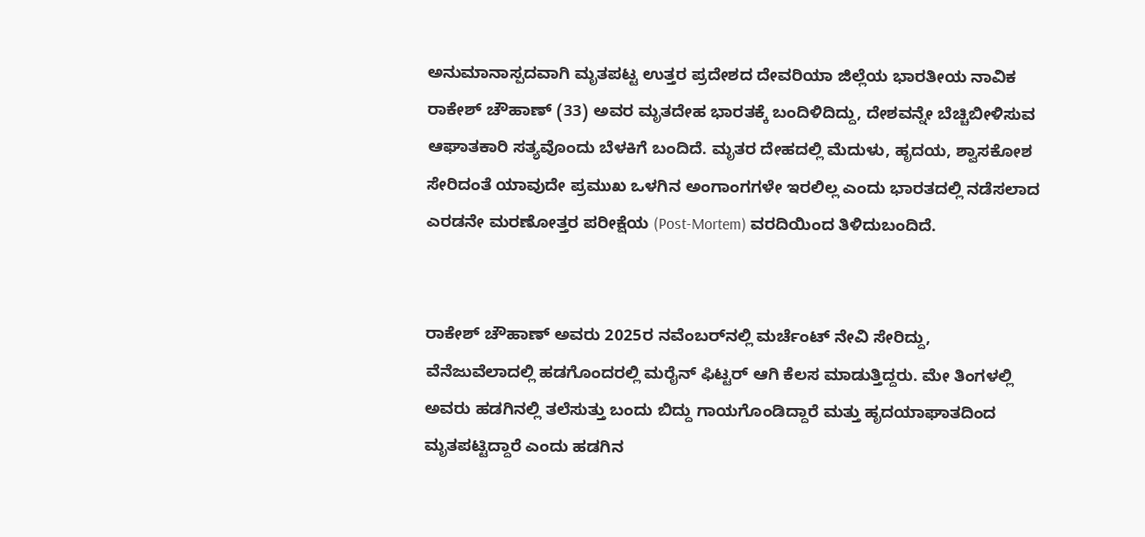ಅನುಮಾನಾಸ್ಪದವಾಗಿ ಮೃತಪಟ್ಟ ಉತ್ತರ ಪ್ರದೇಶದ ದೇವರಿಯಾ ಜಿಲ್ಲೆಯ ಭಾರತೀಯ ನಾವಿಕ ರಾಕೇಶ್ ಚೌಹಾಣ್ (33) ಅವರ ಮೃತದೇಹ ಭಾರತಕ್ಕೆ ಬಂದಿಳಿದಿದ್ದು, ದೇಶವನ್ನೇ ಬೆಚ್ಚಿಬೀಳಿಸುವ ಆಘಾತಕಾರಿ ಸತ್ಯವೊಂದು ಬೆಳಕಿಗೆ ಬಂದಿದೆ. ಮೃತರ ದೇಹದಲ್ಲಿ ಮೆದುಳು, ಹೃದಯ, ಶ್ವಾಸಕೋಶ ಸೇರಿದಂತೆ ಯಾವುದೇ ಪ್ರಮುಖ ಒಳಗಿನ ಅಂಗಾಂಗಗಳೇ ಇರಲಿಲ್ಲ ಎಂದು ಭಾರತದಲ್ಲಿ ನಡೆಸಲಾದ ಎರಡನೇ ಮರಣೋತ್ತರ ಪರೀಕ್ಷೆಯ (Post-Mortem) ವರದಿಯಿಂದ ತಿಳಿದುಬಂದಿದೆ.


ರಾಕೇಶ್ ಚೌಹಾಣ್ ಅವರು 2025ರ ನವೆಂಬರ್‌ನಲ್ಲಿ ಮರ್ಚೆಂಟ್ ನೇವಿ ಸೇರಿದ್ದು, ವೆನೆಜುವೆಲಾದಲ್ಲಿ ಹಡಗೊಂದರಲ್ಲಿ ಮರೈನ್ ಫಿಟ್ಟರ್ ಆಗಿ ಕೆಲಸ ಮಾಡುತ್ತಿದ್ದರು. ಮೇ ತಿಂಗಳಲ್ಲಿ ಅವರು ಹಡಗಿನಲ್ಲಿ ತಲೆಸುತ್ತು ಬಂದು ಬಿದ್ದು ಗಾಯಗೊಂಡಿದ್ದಾರೆ ಮತ್ತು ಹೃದಯಾಘಾತದಿಂದ ಮೃತಪಟ್ಟಿದ್ದಾರೆ ಎಂದು ಹಡಗಿನ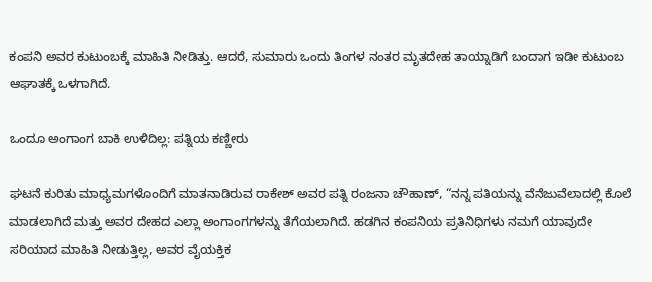ಕಂಪನಿ ಅವರ ಕುಟುಂಬಕ್ಕೆ ಮಾಹಿತಿ ನೀಡಿತ್ತು. ಆದರೆ, ಸುಮಾರು ಒಂದು ತಿಂಗಳ ನಂತರ ಮೃತದೇಹ ತಾಯ್ನಾಡಿಗೆ ಬಂದಾಗ ಇಡೀ ಕುಟುಂಬ ಆಘಾತಕ್ಕೆ ಒಳಗಾಗಿದೆ.

ಒಂದೂ ಅಂಗಾಂಗ ಬಾಕಿ ಉಳಿದಿಲ್ಲ: ಪತ್ನಿಯ ಕಣ್ಣೀರು

ಘಟನೆ ಕುರಿತು ಮಾಧ್ಯಮಗಳೊಂದಿಗೆ ಮಾತನಾಡಿರುವ ರಾಕೇಶ್ ಅವರ ಪತ್ನಿ ರಂಜನಾ ಚೌಹಾಣ್, “ನನ್ನ ಪತಿಯನ್ನು ವೆನೆಜುವೆಲಾದಲ್ಲಿ ಕೊಲೆ ಮಾಡಲಾಗಿದೆ ಮತ್ತು ಅವರ ದೇಹದ ಎಲ್ಲಾ ಅಂಗಾಂಗಗಳನ್ನು ತೆಗೆಯಲಾಗಿದೆ. ಹಡಗಿನ ಕಂಪನಿಯ ಪ್ರತಿನಿಧಿಗಳು ನಮಗೆ ಯಾವುದೇ ಸರಿಯಾದ ಮಾಹಿತಿ ನೀಡುತ್ತಿಲ್ಲ, ಅವರ ವೈಯಕ್ತಿಕ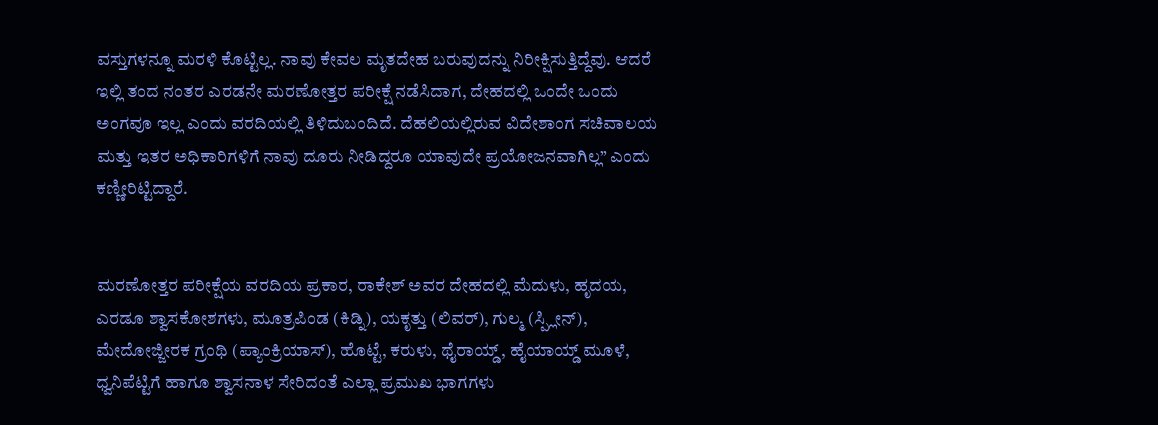ವಸ್ತುಗಳನ್ನೂ ಮರಳಿ ಕೊಟ್ಟಿಲ್ಲ. ನಾವು ಕೇವಲ ಮೃತದೇಹ ಬರುವುದನ್ನು ನಿರೀಕ್ಷಿಸುತ್ತಿದ್ದೆವು. ಆದರೆ ಇಲ್ಲಿ ತಂದ ನಂತರ ಎರಡನೇ ಮರಣೋತ್ತರ ಪರೀಕ್ಷೆ ನಡೆಸಿದಾಗ, ದೇಹದಲ್ಲಿ ಒಂದೇ ಒಂದು ಅಂಗವೂ ಇಲ್ಲ ಎಂದು ವರದಿಯಲ್ಲಿ ತಿಳಿದುಬಂದಿದೆ. ದೆಹಲಿಯಲ್ಲಿರುವ ವಿದೇಶಾಂಗ ಸಚಿವಾಲಯ ಮತ್ತು ಇತರ ಅಧಿಕಾರಿಗಳಿಗೆ ನಾವು ದೂರು ನೀಡಿದ್ದರೂ ಯಾವುದೇ ಪ್ರಯೋಜನವಾಗಿಲ್ಲ” ಎಂದು ಕಣ್ಣೀರಿಟ್ಟಿದ್ದಾರೆ.


ಮರಣೋತ್ತರ ಪರೀಕ್ಷೆಯ ವರದಿಯ ಪ್ರಕಾರ, ರಾಕೇಶ್ ಅವರ ದೇಹದಲ್ಲಿ ಮೆದುಳು, ಹೃದಯ, ಎರಡೂ ಶ್ವಾಸಕೋಶಗಳು, ಮೂತ್ರಪಿಂಡ (ಕಿಡ್ನಿ), ಯಕೃತ್ತು (ಲಿವರ್), ಗುಲ್ಮ (ಸ್ಪ್ಲೀನ್), ಮೇದೋಜ್ಜೀರಕ ಗ್ರಂಥಿ (ಪ್ಯಾಂಕ್ರಿಯಾಸ್), ಹೊಟ್ಟೆ, ಕರುಳು, ಥೈರಾಯ್ಡ್, ಹೈಯಾಯ್ಡ್ ಮೂಳೆ, ಧ್ವನಿಪೆಟ್ಟಿಗೆ ಹಾಗೂ ಶ್ವಾಸನಾಳ ಸೇರಿದಂತೆ ಎಲ್ಲಾ ಪ್ರಮುಖ ಭಾಗಗಳು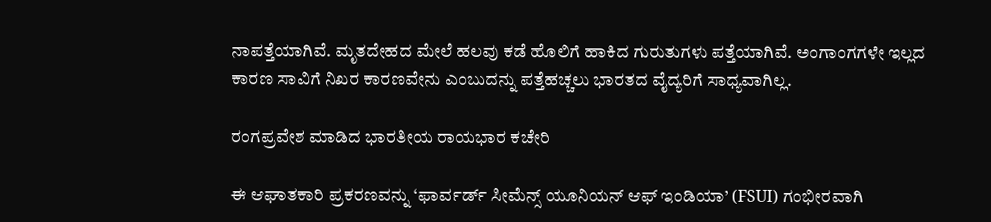ನಾಪತ್ತೆಯಾಗಿವೆ. ಮೃತದೇಹದ ಮೇಲೆ ಹಲವು ಕಡೆ ಹೊಲಿಗೆ ಹಾಕಿದ ಗುರುತುಗಳು ಪತ್ತೆಯಾಗಿವೆ. ಅಂಗಾಂಗಗಳೇ ಇಲ್ಲದ ಕಾರಣ ಸಾವಿಗೆ ನಿಖರ ಕಾರಣವೇನು ಎಂಬುದನ್ನು ಪತ್ತೆಹಚ್ಚಲು ಭಾರತದ ವೈದ್ಯರಿಗೆ ಸಾಧ್ಯವಾಗಿಲ್ಲ.

ರಂಗಪ್ರವೇಶ ಮಾಡಿದ ಭಾರತೀಯ ರಾಯಭಾರ ಕಚೇರಿ

ಈ ಆಘಾತಕಾರಿ ಪ್ರಕರಣವನ್ನು ‘ಫಾರ್ವರ್ಡ್ ಸೀಮೆನ್ಸ್ ಯೂನಿಯನ್ ಆಫ್ ಇಂಡಿಯಾ’ (FSUI) ಗಂಭೀರವಾಗಿ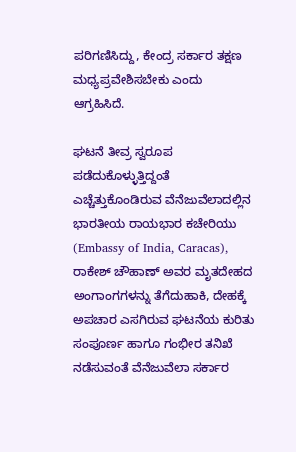ಪರಿಗಣಿಸಿದ್ದು, ಕೇಂದ್ರ ಸರ್ಕಾರ ತಕ್ಷಣ ಮಧ್ಯಪ್ರವೇಶಿಸಬೇಕು ಎಂದು ಆಗ್ರಹಿಸಿದೆ.

ಘಟನೆ ತೀವ್ರ ಸ್ವರೂಪ ಪಡೆದುಕೊಳ್ಳುತ್ತಿದ್ದಂತೆ ಎಚ್ಚೆತ್ತುಕೊಂಡಿರುವ ವೆನೆಜುವೆಲಾದಲ್ಲಿನ ಭಾರತೀಯ ರಾಯಭಾರ ಕಚೇರಿಯು (Embassy of India, Caracas), ರಾಕೇಶ್ ಚೌಹಾಣ್ ಅವರ ಮೃತದೇಹದ ಅಂಗಾಂಗಗಳನ್ನು ತೆಗೆದುಹಾಕಿ, ದೇಹಕ್ಕೆ ಅಪಚಾರ ಎಸಗಿರುವ ಘಟನೆಯ ಕುರಿತು ಸಂಪೂರ್ಣ ಹಾಗೂ ಗಂಭೀರ ತನಿಖೆ ನಡೆಸುವಂತೆ ವೆನೆಜುವೆಲಾ ಸರ್ಕಾರ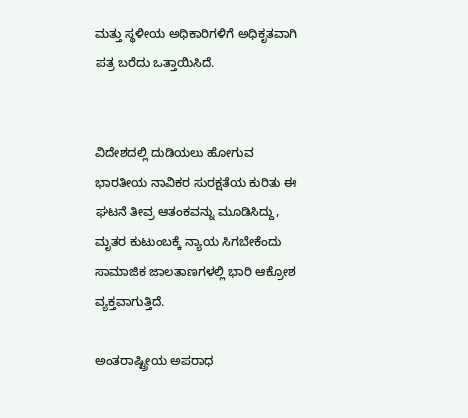ಮತ್ತು ಸ್ಥಳೀಯ ಅಧಿಕಾರಿಗಳಿಗೆ ಅಧಿಕೃತವಾಗಿ ಪತ್ರ ಬರೆದು ಒತ್ತಾಯಿಸಿದೆ.


ವಿದೇಶದಲ್ಲಿ ದುಡಿಯಲು ಹೋಗುವ ಭಾರತೀಯ ನಾವಿಕರ ಸುರಕ್ಷತೆಯ ಕುರಿತು ಈ ಘಟನೆ ತೀವ್ರ ಆತಂಕವನ್ನು ಮೂಡಿಸಿದ್ದು, ಮೃತರ ಕುಟುಂಬಕ್ಕೆ ನ್ಯಾಯ ಸಿಗಬೇಕೆಂದು ಸಾಮಾಜಿಕ ಜಾಲತಾಣಗಳಲ್ಲಿ ಭಾರಿ ಆಕ್ರೋಶ ವ್ಯಕ್ತವಾಗುತ್ತಿದೆ.

ಅಂತರಾಷ್ಟ್ರೀಯ ಅಪರಾಧ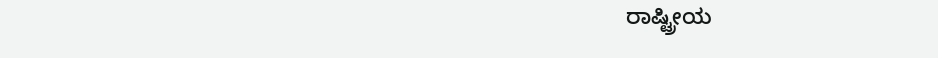ರಾಷ್ಟ್ರೀಯ